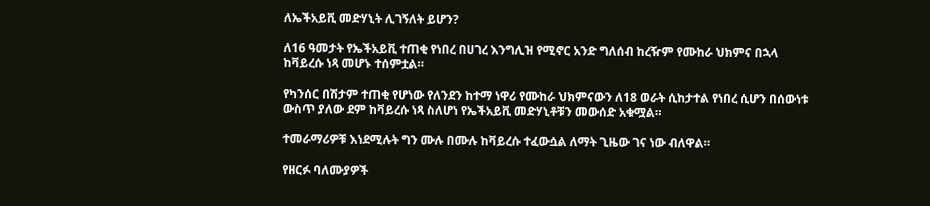ለኤችአይቪ መድሃኒት ሊገኝለት ይሆን?

ለ16 ዓመታት የኤችአይቪ ተጠቂ የነበረ በሀገረ እንግሊዝ የሚኖር አንድ ግለሰብ ከረዥም የሙከራ ህክምና በኋላ ከቫይረሱ ነጻ መሆኑ ተሰምቷል።

የካንሰር በሽታም ተጠቂ የሆነው የለንደን ከተማ ነዋሪ የሙከራ ህክምናውን ለ18 ወራት ሲከታተል የነበረ ሲሆን በሰውነቱ ውስጥ ያለው ደም ከቫይረሱ ነጻ ስለሆነ የኤችአይቪ መድሃኒቶቹን መውሰድ አቁሟል።

ተመራማሪዎቹ እነደሚሉት ግን ሙሉ በሙሉ ከቫይረሱ ተፈውሷል ለማት ጊዜው ገና ነው ብለዋል።

የዘርፉ ባለሙያዎች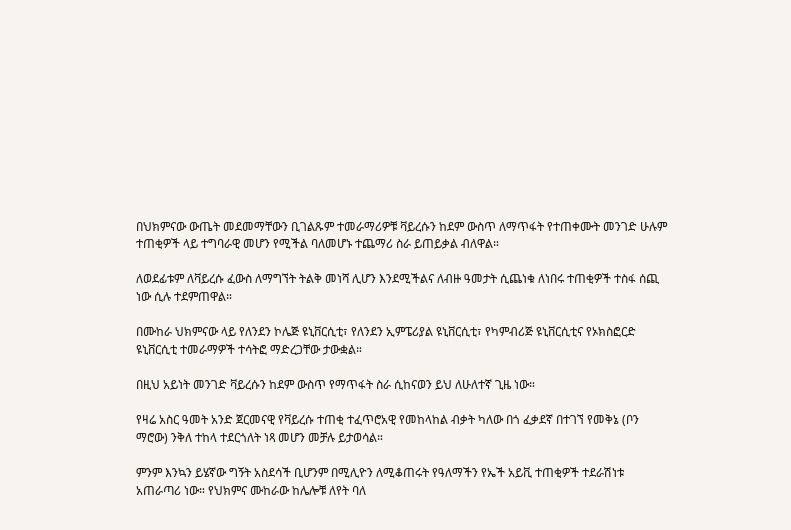በህክምናው ውጤት መደመማቸውን ቢገልጹም ተመራማሪዎቹ ቫይረሱን ከደም ውስጥ ለማጥፋት የተጠቀሙት መንገድ ሁሉም ተጠቂዎች ላይ ተግባራዊ መሆን የሚችል ባለመሆኑ ተጨማሪ ስራ ይጠይቃል ብለዋል።

ለወደፊቱም ለቫይረሱ ፈውስ ለማግኘት ትልቅ መነሻ ሊሆን እንደሚችልና ለብዙ ዓመታት ሲጨነቁ ለነበሩ ተጠቂዎች ተስፋ ሰጪ ነው ሲሉ ተደምጠዋል።

በሙከራ ህክምናው ላይ የለንደን ኮሌጅ ዩኒቨርሲቲ፣ የለንደን ኢምፔሪያል ዩኒቨርሲቲ፣ የካምብሪጅ ዩኒቨርሲቲና የኦክስፎርድ ዩኒቨርሲቲ ተመራማዎች ተሳትፎ ማድረጋቸው ታውቋል።

በዚህ አይነት መንገድ ቫይረሱን ከደም ውስጥ የማጥፋት ስራ ሲከናወን ይህ ለሁለተኛ ጊዜ ነው።

የዛሬ አስር ዓመት አንድ ጀርመናዊ የቫይረሱ ተጠቂ ተፈጥሮአዊ የመከላከል ብቃት ካለው በጎ ፈቃደኛ በተገኘ የመቅኔ (ቦን ማሮው) ንቅለ ተከላ ተደርጎለት ነጻ መሆን መቻሉ ይታወሳል።

ምንም እንኳን ይሄኛው ግኝት አስደሳች ቢሆንም በሚሊዮን ለሚቆጠሩት የዓለማችን የኤች አይቪ ተጠቂዎች ተደራሽነቱ አጠራጣሪ ነው። የህክምና ሙከራው ከሌሎቹ ለየት ባለ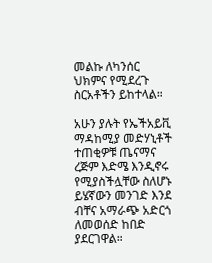መልኩ ለካንሰር ህክምና የሚደረጉ ስርአቶችን ይከተላል።

አሁን ያሉት የኤችአይቪ ማዳከሚያ መድሃኒቶች ተጠቂዎቹ ጤናማና ረጅም እድሜ እንዲኖሩ የሚያስችሏቸው ስለሆኑ ይሄኛውን መንገድ እንደ ብቸና አማራጭ አድርጎ ለመወሰድ ከበድ ያደርገዋል።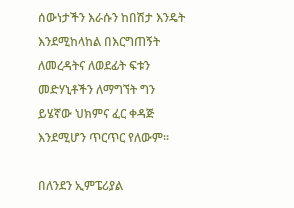ሰውነታችን እራሱን ከበሽታ እንዴት እንደሚከላከል በእርግጠኝት ለመረዳትና ለወደፊት ፍቱን መድሃኒቶችን ለማግኘት ግን ይሄኛው ህክምና ፈር ቀዳጅ እንደሚሆን ጥርጥር የለውም።

በለንደን ኢምፔሪያል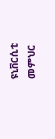ዩኒቨርሲቲ መምህር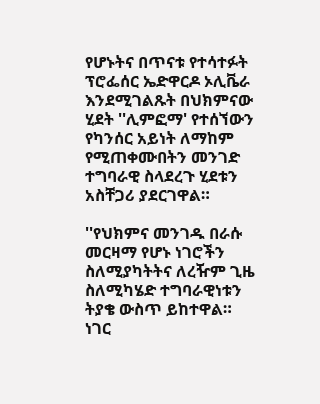የሆኑትና በጥናቱ የተሳተፉት ፕሮፌሰር ኤድዋርዶ ኦሊቬራ እንደሚገልጹት በህክምናው ሂደት ''ሊምፎማ' የተሰኘውን የካንሰር አይነት ለማከም የሚጠቀሙበትን መንገድ ተግባራዊ ስላደረጉ ሂደቱን አስቸጋሪ ያደርገዋል።

''የህክምና መንገዱ በራሱ መርዛማ የሆኑ ነገሮችን ስለሚያካትትና ለረዥም ጊዜ ስለሚካሄድ ተግባራዊነቱን ትያቄ ውስጥ ይከተዋል። ነገር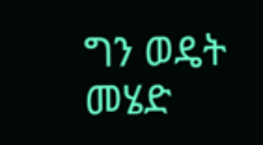ግን ወዴት መሄድ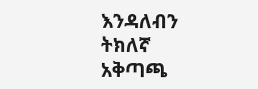እንዳለብን ትክለኛ አቅጣጫ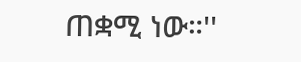ጠቋሚ ነው።''